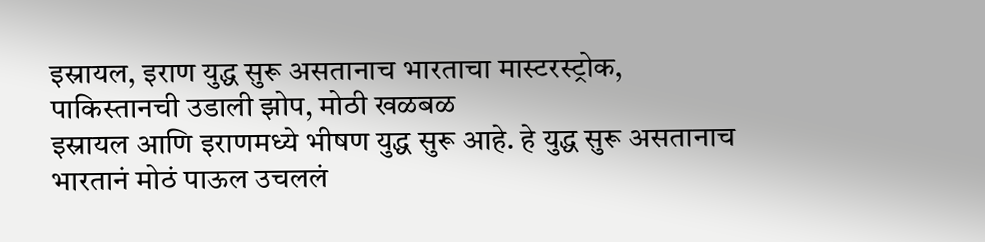इस्रायल, इराण युद्ध सुरू असतानाच भारताचा मास्टरस्ट्रोक, पाकिस्तानची उडाली झोप, मोठी खळबळ
इस्रायल आणि इराणमध्ये भीषण युद्ध सुरू आहे. हे युद्ध सुरू असतानाच भारतानं मोठं पाऊल उचललं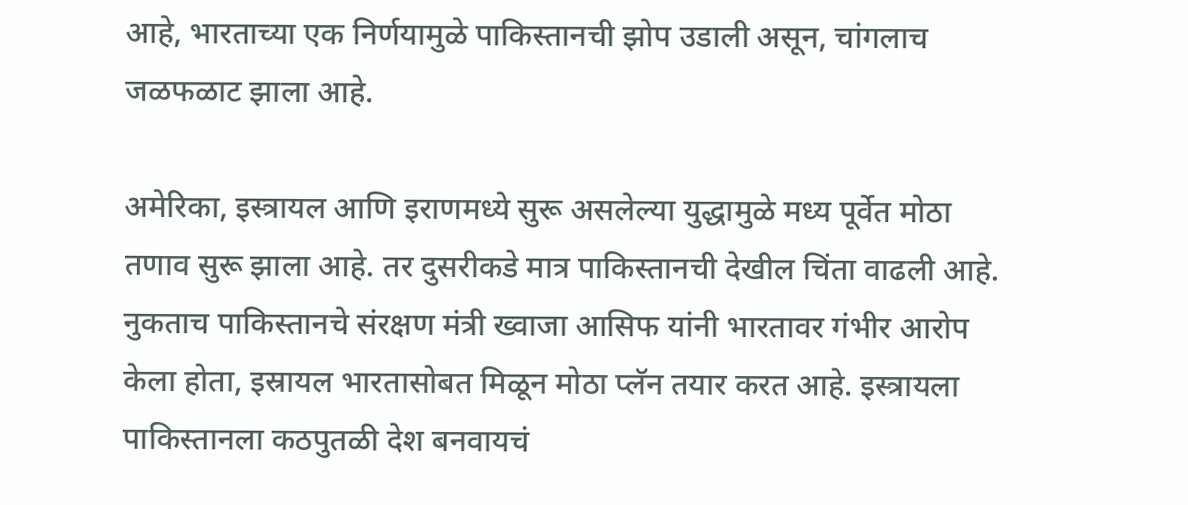आहे, भारताच्या एक निर्णयामुळे पाकिस्तानची झोप उडाली असून, चांगलाच जळफळाट झाला आहे.

अमेरिका, इस्त्रायल आणि इराणमध्ये सुरू असलेल्या युद्धामुळे मध्य पूर्वेत मोठा तणाव सुरू झाला आहे. तर दुसरीकडे मात्र पाकिस्तानची देखील चिंता वाढली आहे. नुकताच पाकिस्तानचे संरक्षण मंत्री ख्वाजा आसिफ यांनी भारतावर गंभीर आरोप केला होता, इस्रायल भारतासोबत मिळून मोठा प्लॅन तयार करत आहे. इस्त्रायला पाकिस्तानला कठपुतळी देश बनवायचं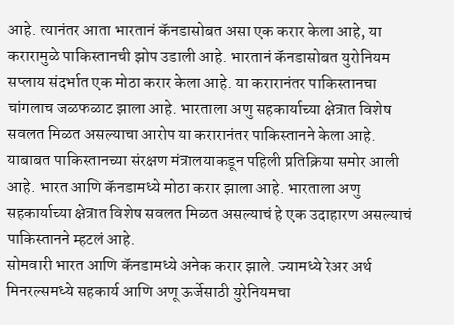आहे. त्यानंतर आता भारतानं कॅनडासोबत असा एक करार केला आहे, या करारामुळे पाकिस्तानची झोप उडाली आहे. भारतानं कॅनडासोबत युरोनियम सप्लाय संदर्भात एक मोठा करार केला आहे. या करारानंतर पाकिस्तानचा चांगलाच जळफळाट झाला आहे. भारताला अणु सहकार्याच्या क्षेत्रात विशेष सवलत मिळत असल्याचा आरोप या करारानंतर पाकिस्तानने केला आहे. याबाबत पाकिस्तानच्या संरक्षण मंत्रालयाकडून पहिली प्रतिक्रिया समोर आली आहे. भारत आणि कॅनडामध्ये मोठा करार झाला आहे. भारताला अणु सहकार्याच्या क्षेत्रात विशेष सवलत मिळत असल्याचं हे एक उदाहारण असल्याचं पाकिस्तानने म्हटलं आहे.
सोमवारी भारत आणि कॅनडामध्ये अनेक करार झाले. ज्यामध्ये रेअर अर्थ मिनरल्समध्ये सहकार्य आणि अणू ऊर्जेसाठी युरेनियमचा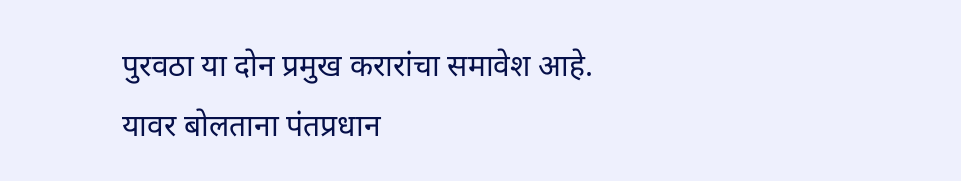पुरवठा या दोन प्रमुख करारांचा समावेश आहे. यावर बोलताना पंतप्रधान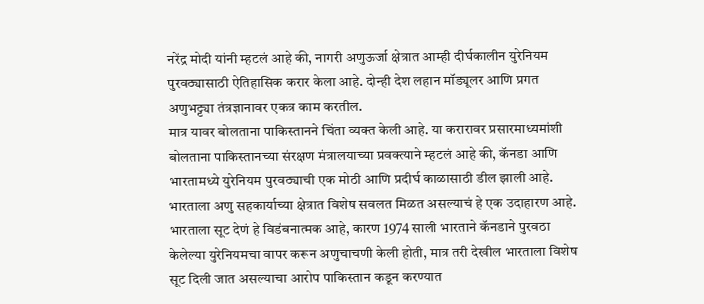नरेंद्र मोदी यांनी म्हटलं आहे की, नागरी अणुऊर्जा क्षेत्रात आम्ही दीर्घकालीन युरेनियम पुरवठ्यासाठी ऐतिहासिक करार केला आहे. दोन्ही देश लहान मॉड्यूलर आणि प्रगत अणुभट्ट्या तंत्रज्ञानावर एकत्र काम करतील.
मात्र यावर बोलताना पाकिस्तानने चिंता व्यक्त केली आहे. या करारावर प्रसारमाध्यमांशी बोलताना पाकिस्तानच्या संरक्षण मंत्रालयाच्या प्रवक्त्याने म्हटलं आहे की, कॅनडा आणि भारतामध्ये युरेनियम पुरवठ्याची एक मोठी आणि प्रदीर्घ काळासाठी डील झाली आहे. भारताला अणु सहकार्याच्या क्षेत्रात विशेष सवलत मिळत असल्याचं हे एक उदाहारण आहे. भारताला सूट देणं हे विडंबनात्मक आहे, कारण 1974 साली भारताने कॅनडाने पुरवठा केलेल्या युरेनियमचा वापर करून अणुचाचणी केली होती, मात्र तरी देखील भारताला विशेष सूट दिली जात असल्याचा आरोप पाकिस्तान कडून करण्यात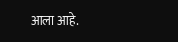आला आहे.